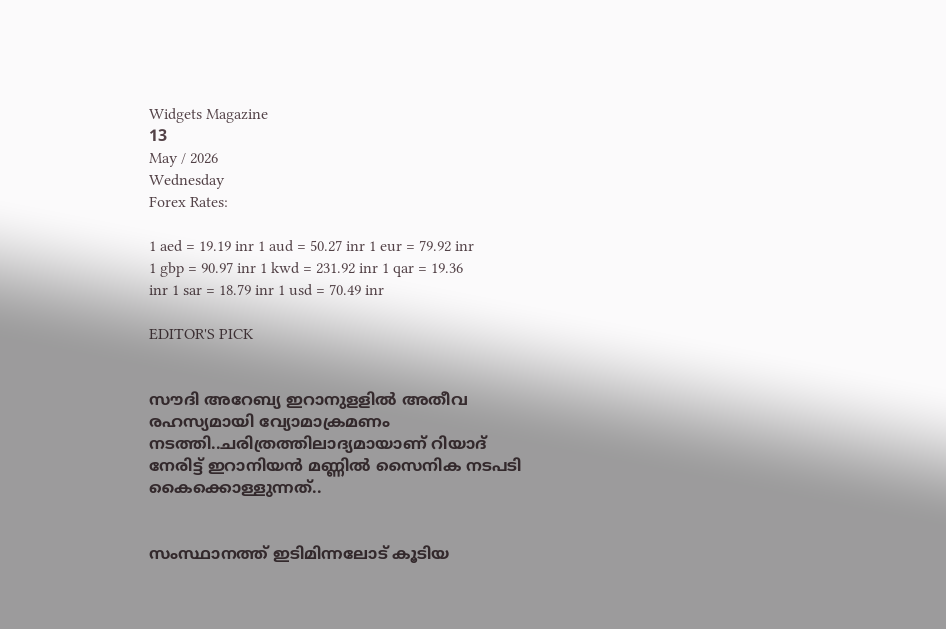Widgets Magazine
13
May / 2026
Wednesday
Forex Rates:

1 aed = 19.19 inr 1 aud = 50.27 inr 1 eur = 79.92 inr 1 gbp = 90.97 inr 1 kwd = 231.92 inr 1 qar = 19.36 inr 1 sar = 18.79 inr 1 usd = 70.49 inr

EDITOR'S PICK


സൗദി അറേബ്യ ഇറാനുളളിൽ അതീവ രഹസ്യമായി വ്യോമാക്രമണം നടത്തി..ചരിത്രത്തിലാദ്യമായാണ് റിയാദ് നേരിട്ട് ഇറാനിയൻ മണ്ണിൽ സൈനിക നടപടി കൈക്കൊള്ളുന്നത്..


സംസ്ഥാനത്ത് ഇടിമിന്നലോട് കൂടിയ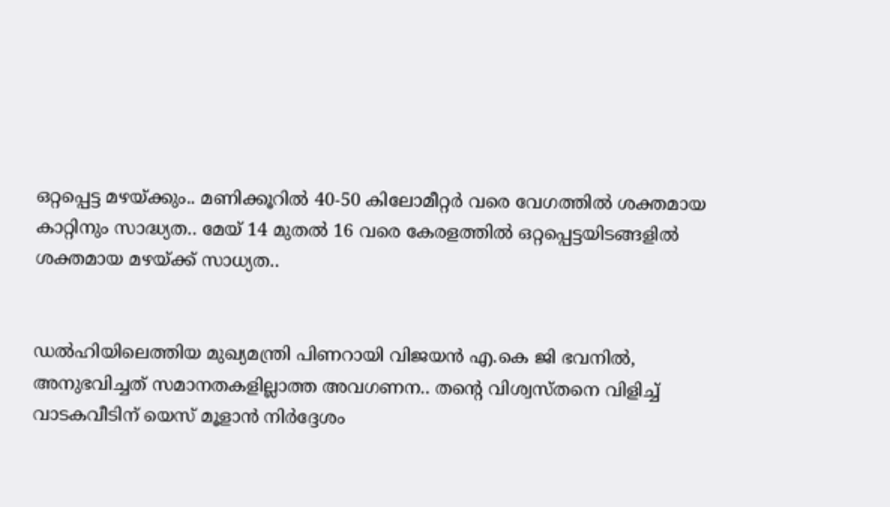ഒറ്റപ്പെട്ട മഴയ്ക്കും.. മണിക്കൂറിൽ 40-50 കിലോമീറ്റർ വരെ വേഗത്തിൽ ശക്തമായ കാറ്റിനും സാദ്ധ്യത.. മേയ് 14 മുതൽ 16 വരെ കേരളത്തിൽ ഒറ്റപ്പെട്ടയിടങ്ങളിൽ ശക്തമായ മഴയ്ക്ക് സാധ്യത..


ഡൽഹിയിലെത്തിയ മുഖ്യമന്ത്രി പിണറായി വിജയൻ എ.കെ ജി ഭവനിൽ, അനുഭവിച്ചത് സമാനതകളില്ലാത്ത അവഗണന.. തന്റെ വിശ്വസ്തനെ വിളിച്ച് വാടകവീടിന് യെസ് മൂളാൻ നിർദ്ദേശം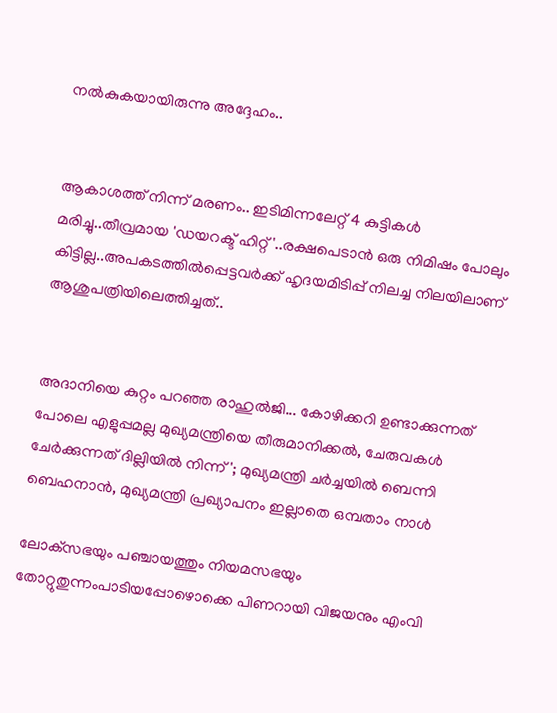നൽകുകയായിരുന്നു അദ്ദേഹം..


ആകാശത്ത് നിന്ന് മരണം.. ഇടിമിന്നലേറ്റ് 4 കുട്ടികൾ മരിച്ചു..തീവ്രമായ 'ഡയറക്ട് ഹിറ്റ്'..രക്ഷപെടാൻ ഒരു നിമിഷം പോലും കിട്ടില്ല..അപകടത്തില്‍പ്പെട്ടവര്‍ക്ക് ഹൃദയമിടിപ്പ് നിലച്ച നിലയിലാണ് ആശുപത്രിയിലെത്തിച്ചത്..


അദാനിയെ കുറ്റം പറഞ്ഞ രാഹുൽജി... കോഴിക്കറി ഉണ്ടാക്കുന്നത് പോലെ എളുപ്പമല്ല മുഖ്യമന്ത്രിയെ തീരുമാനിക്കൽ, ചേരുവകൾ ചേർക്കുന്നത് ദില്ലിയിൽ നിന്ന്'; മുഖ്യമന്ത്രി ചർച്ചയിൽ ബെന്നി ബെഹനാൻ, മുഖ്യമന്ത്രി പ്രഖ്യാപനം ഇല്ലാതെ ഒമ്പതാം നാൾ

ലോക്‌സഭയും പഞ്ചായത്തും നിയമസഭയും തോറ്റുതുന്നംപാടിയപ്പോഴൊക്കെ പിണറായി വിജയനും എംവി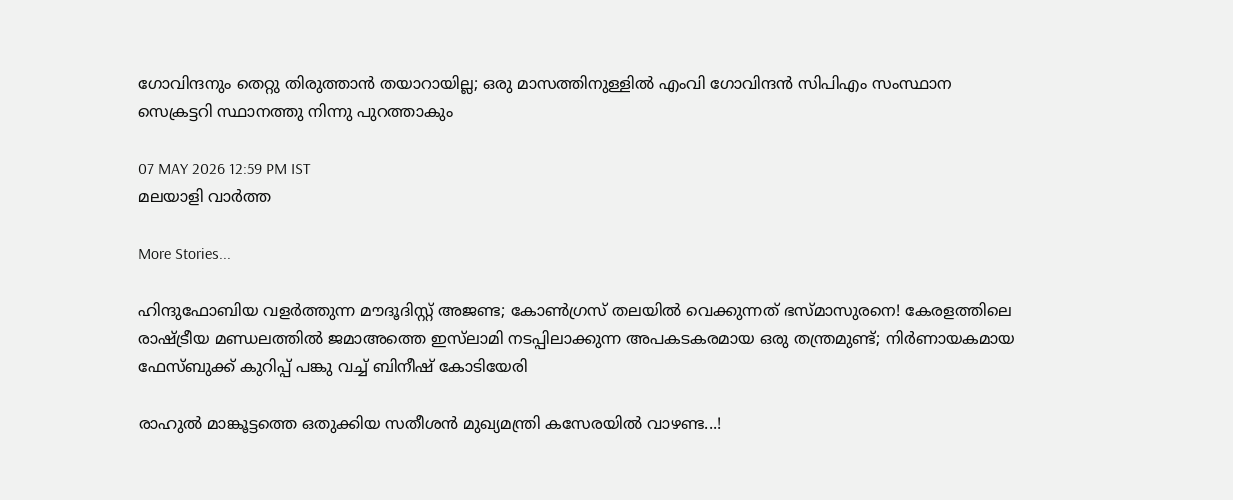ഗോവിന്ദനും തെറ്റു തിരുത്താന്‍ തയാറായില്ല; ഒരു മാസത്തിനുള്ളില്‍ എംവി ഗോവിന്ദന്‍ സിപിഎം സംസ്ഥാന സെക്രട്ടറി സ്ഥാനത്തു നിന്നു പുറത്താകും

07 MAY 2026 12:59 PM IST
മലയാളി വാര്‍ത്ത

More Stories...

ഹിന്ദുഫോബിയ വളർത്തുന്ന മൗദൂദിസ്റ്റ് അജണ്ട; കോൺഗ്രസ് തലയിൽ വെക്കുന്നത് ഭസ്മാസുരനെ! കേരളത്തിലെ രാഷ്ട്രീയ മണ്ഡലത്തിൽ ജമാഅത്തെ ഇസ്‌ലാമി നടപ്പിലാക്കുന്ന അപകടകരമായ ഒരു തന്ത്രമുണ്ട്; നിർണായകമായ ഫേസ്ബുക്ക് കുറിപ്പ് പങ്കു വച്ച് ബിനീഷ് കോടിയേരി

രാഹുൽ മാങ്കൂട്ടത്തെ ഒതുക്കിയ സതീശൻ മുഖ്യമന്ത്രി കസേരയിൽ വാഴണ്ട...!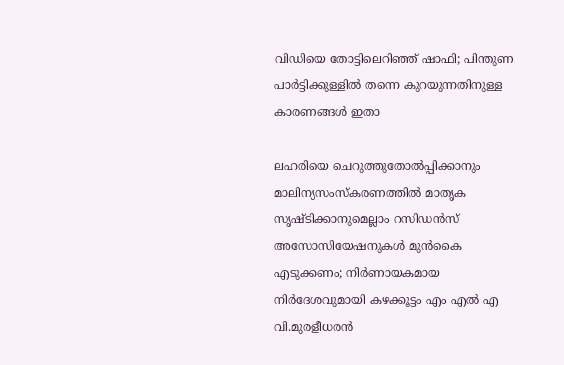വിഡിയെ തോട്ടിലെറിഞ്ഞ് ഷാഫി; പിന്തുണ പാർട്ടിക്കുള്ളിൽ തന്നെ കുറയുന്നതിനുള്ള കാരണങ്ങൾ ഇതാ

ലഹരിയെ ചെറുത്തുതോൽപ്പിക്കാനും മാലിന്യസംസ്കരണത്തിൽ മാതൃക സൃഷ്ടിക്കാനുമെല്ലാം റസിഡൻസ് അസോസിയേഷനുകൾ മുൻകൈ എടുക്കണം; നിർണായകമായ നിർദേശവുമായി കഴക്കൂട്ടം എം എൽ എ വി.മുരളീധരൻ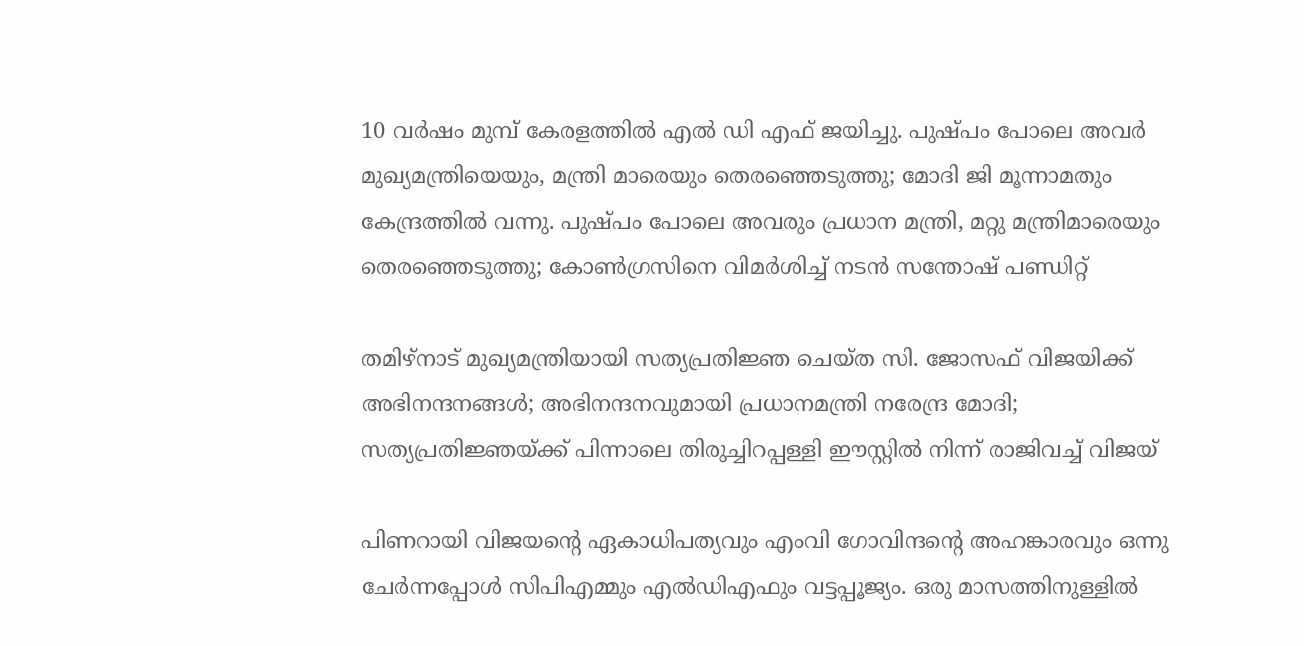10 വർഷം മുമ്പ് കേരളത്തിൽ എൽ ഡി എഫ് ജയിച്ചു. പുഷ്പം പോലെ അവർ മുഖ്യമന്ത്രിയെയും, മന്ത്രി മാരെയും തെരഞ്ഞെടുത്തു; മോദി ജി മൂന്നാമതും കേന്ദ്രത്തിൽ വന്നു. പുഷ്പം പോലെ അവരും പ്രധാന മന്ത്രി, മറ്റു മന്ത്രിമാരെയും തെരഞ്ഞെടുത്തു; കോൺഗ്രസിനെ വിമർശിച്ച് നടൻ സന്തോഷ് പണ്ഡിറ്റ്

തമിഴ്നാട് മുഖ്യമന്ത്രിയായി സത്യപ്രതിജ്ഞ ചെയ്ത സി. ജോസഫ് വിജയിക്ക് അഭിനന്ദനങ്ങൾ; അഭിനന്ദനവുമായി പ്രധാനമന്ത്രി നരേന്ദ്ര മോദി; സത്യപ്രതിജ്ഞയ്ക്ക് പിന്നാലെ തിരുച്ചിറപ്പള്ളി ഈസ്റ്റിൽ നിന്ന് രാജിവച്ച് വിജയ്

പിണറായി വിജയന്റെ ഏകാധിപത്യവും എംവി ഗോവിന്ദന്റെ അഹങ്കാരവും ഒന്നു ചേര്‍ന്നപ്പോള്‍ സിപിഎമ്മും എല്‍ഡിഎഫും വട്ടപ്പൂജ്യം. ഒരു മാസത്തിനുള്ളില്‍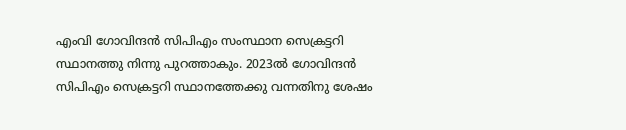എംവി ഗോവിന്ദന്‍ സിപിഎം സംസ്ഥാന സെക്രട്ടറി സ്ഥാനത്തു നിന്നു പുറത്താകും. 2023ല്‍ ഗോവിന്ദന്‍ സിപിഎം സെക്രട്ടറി സ്ഥാനത്തേക്കു വന്നതിനു ശേഷം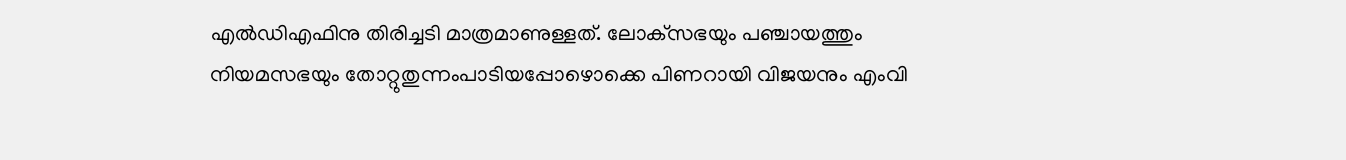എല്‍ഡിഎഫിനു തിരിച്ചടി മാത്രമാണുള്ളത്. ലോക്‌സഭയും പഞ്ചായത്തും നിയമസഭയും തോറ്റുതുന്നംപാടിയപ്പോഴൊക്കെ പിണറായി വിജയനും എംവി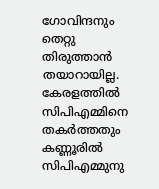ഗോവിന്ദനും തെറ്റു തിരുത്താന്‍ തയാറായില്ല. കേരളത്തില്‍ സിപിഎമ്മിനെ തകര്‍ത്തതും കണ്ണൂരില്‍ സിപിഎമ്മുനു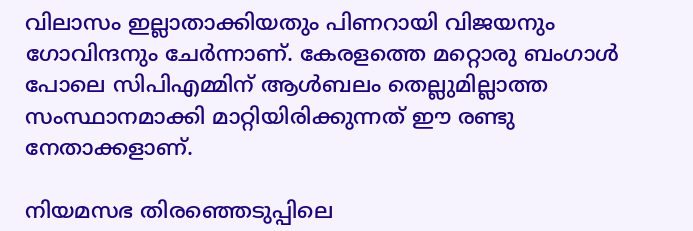വിലാസം ഇല്ലാതാക്കിയതും പിണറായി വിജയനും ഗോവിന്ദനും ചേര്‍ന്നാണ്. കേരളത്തെ മറ്റൊരു ബംഗാള്‍ പോലെ സിപിഎമ്മിന് ആള്‍ബലം തെല്ലുമില്ലാത്ത സംസ്ഥാനമാക്കി മാറ്റിയിരിക്കുന്നത് ഈ രണ്ടു നേതാക്കളാണ്.

നിയമസഭ തിരഞ്ഞെടുപ്പിലെ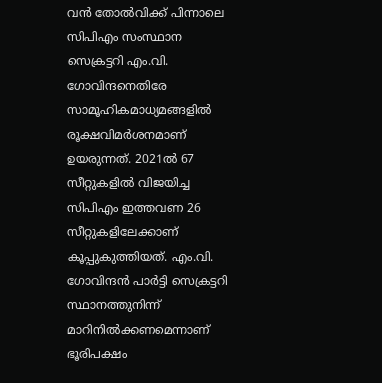വന്‍ തോല്‍വിക്ക് പിന്നാലെ സിപിഎം സംസ്ഥാന സെക്രട്ടറി എം.വി. ഗോവിന്ദനെതിരേ സാമൂഹികമാധ്യമങ്ങളില്‍ രൂക്ഷവിമര്‍ശനമാണ് ഉയരുന്നത്. 2021ല്‍ 67 സീറ്റുകളില്‍ വിജയിച്ച സിപിഎം ഇത്തവണ 26 സീറ്റുകളിലേക്കാണ് കൂപ്പുകുത്തിയത്. എം.വി. ഗോവിന്ദന്‍ പാര്‍ട്ടി സെക്രട്ടറി സ്ഥാനത്തുനിന്ന് മാറിനില്‍ക്കണമെന്നാണ് ഭൂരിപക്ഷം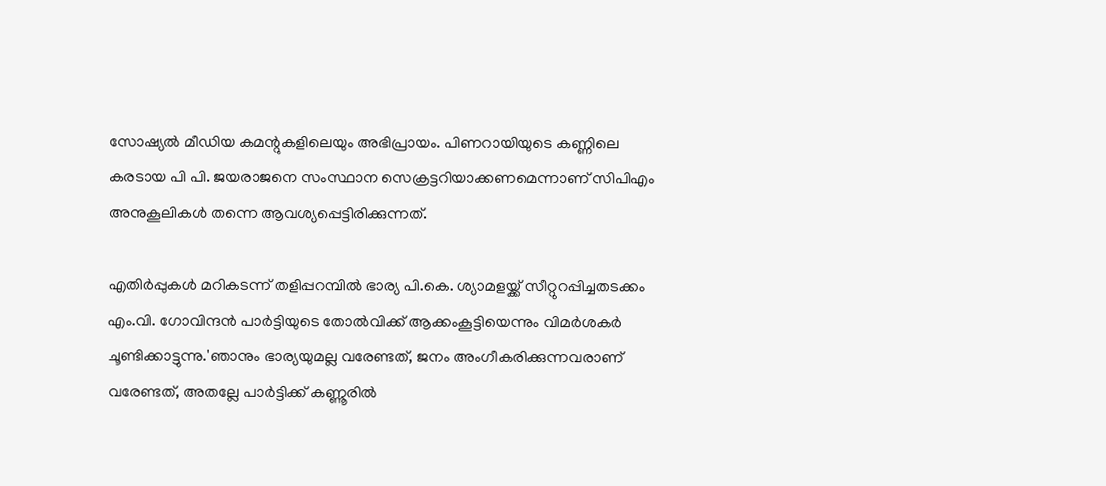സോഷ്യല്‍ മീഡിയ കമന്റുകളിലെയും അഭിപ്രായം. പിണറായിയുടെ കണ്ണിലെ കരടായ പി പി. ജയരാജനെ സംസ്ഥാന സെക്രട്ടറിയാക്കണമെന്നാണ് സിപിഎം അനുകൂലികള്‍ തന്നെ ആവശ്യപ്പെട്ടിരിക്കുന്നത്.

എതിര്‍പ്പുകള്‍ മറികടന്ന് തളിപ്പറമ്പില്‍ ഭാര്യ പി.കെ. ശ്യാമളയ്ക്ക് സീറ്റുറപ്പിച്ചതടക്കം എം.വി. ഗോവിന്ദന്‍ പാര്‍ട്ടിയുടെ തോല്‍വിക്ക് ആക്കംകൂട്ടിയെന്നും വിമര്‍ശകര്‍ ചൂണ്ടിക്കാട്ടുന്നു.'ഞാനും ഭാര്യയുമല്ല വരേണ്ടത്, ജനം അംഗീകരിക്കുന്നവരാണ് വരേണ്ടത്, അതല്ലേ പാര്‍ട്ടിക്ക് കണ്ണൂരില്‍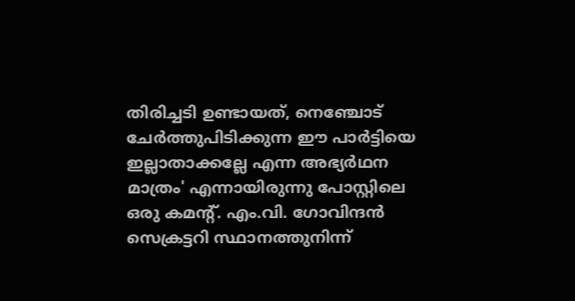തിരിച്ചടി ഉണ്ടായത്, നെഞ്ചോട് ചേര്‍ത്തുപിടിക്കുന്ന ഈ പാര്‍ട്ടിയെ ഇല്ലാതാക്കല്ലേ എന്ന അഭ്യര്‍ഥന മാത്രം' എന്നായിരുന്നു പോസ്റ്റിലെ ഒരു കമന്റ്. എം.വി. ഗോവിന്ദന്‍ സെക്രട്ടറി സ്ഥാനത്തുനിന്ന്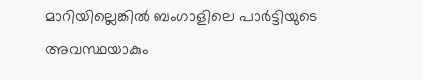മാറിയില്ലെങ്കില്‍ ബംഗാളിലെ പാര്‍ട്ടിയുടെ അവസ്ഥയാകും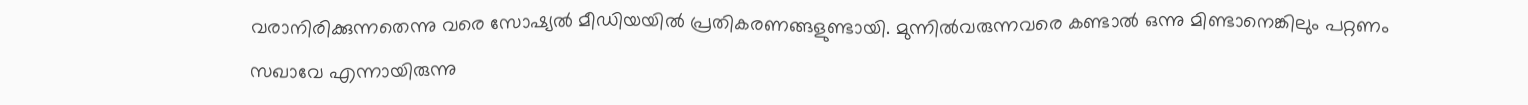വരാനിരിക്കുന്നതെന്നു വരെ സോഷ്യല്‍ മീഡിയയില്‍ പ്രതികരണങ്ങളുണ്ടായി. മുന്നില്‍വരുന്നവരെ കണ്ടാല്‍ ഒന്നു മിണ്ടാനെങ്കിലും പറ്റണം സഖാവേ എന്നായിരുന്നു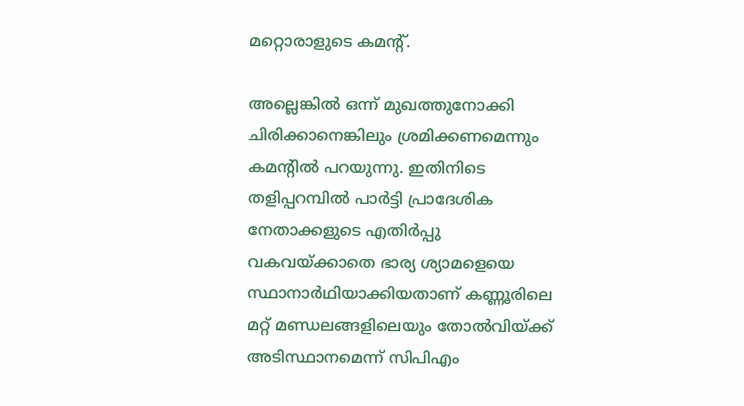മറ്റൊരാളുടെ കമന്റ്.

അല്ലെങ്കില്‍ ഒന്ന് മുഖത്തുനോക്കി ചിരിക്കാനെങ്കിലും ശ്രമിക്കണമെന്നും കമന്റില്‍ പറയുന്നു. ഇതിനിടെ തളിപ്പറമ്പില്‍ പാര്‍ട്ടി പ്രാദേശിക നേതാക്കളുടെ എതിര്‍പ്പു വകവയ്ക്കാതെ ഭാര്യ ശ്യാമളെയെ സ്ഥാനാര്‍ഥിയാക്കിയതാണ് കണ്ണൂരിലെ മറ്റ് മണ്ഡലങ്ങളിലെയും തോല്‍വിയ്ക്ക് അടിസ്ഥാനമെന്ന് സിപിഎം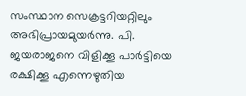സംസ്ഥാന സെക്രട്ടറിയറ്റിലും അഭിപ്രായമുയര്‍ന്നു. പി. ജയരാജനെ വിളിക്കൂ പാര്‍ട്ടിയെ രക്ഷിക്കൂ എന്നെഴുതിയ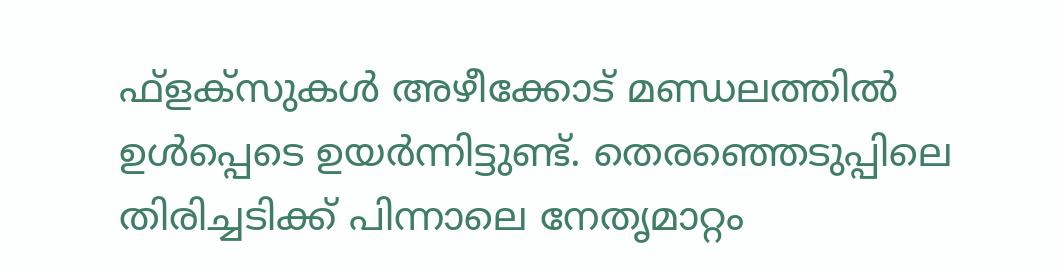ഫ്‌ളക്‌സുകള്‍ അഴീക്കോട് മണ്ഡലത്തില്‍ ഉള്‍പ്പെടെ ഉയര്‍ന്നിട്ടുണ്ട്. തെരഞ്ഞെടുപ്പിലെ തിരിച്ചടിക്ക് പിന്നാലെ നേതൃമാറ്റം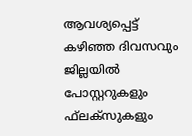ആവശ്യപ്പെട്ട് കഴിഞ്ഞ ദിവസവും ജില്ലയില്‍ പോസ്റ്ററുകളും ഫ്‌ലക്‌സുകളും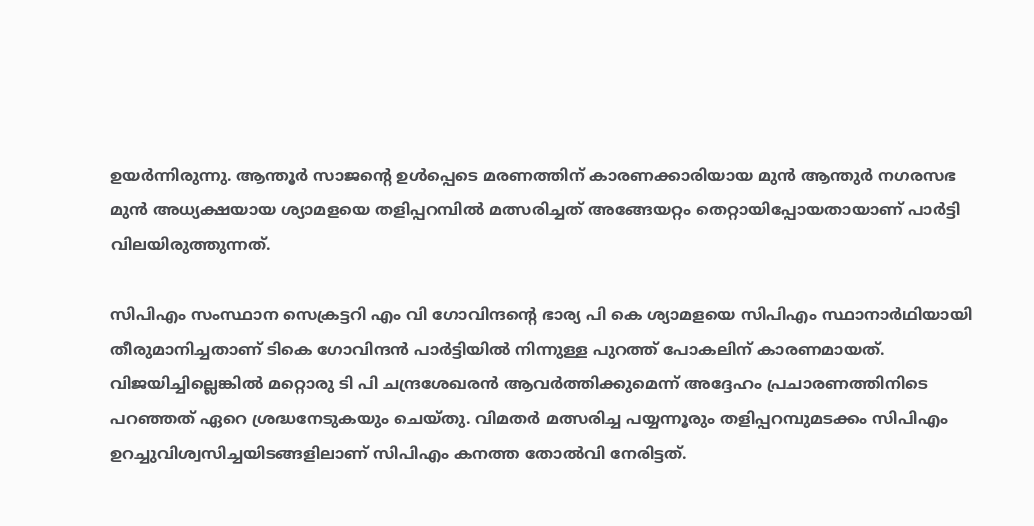ഉയര്‍ന്നിരുന്നു. ആന്തൂര്‍ സാജന്റെ ഉള്‍പ്പെടെ മരണത്തിന് കാരണക്കാരിയായ മുന്‍ ആന്തുര്‍ നഗരസഭ മുന്‍ അധ്യക്ഷയായ ശ്യാമളയെ തളിപ്പറമ്പില്‍ മത്സരിച്ചത് അങ്ങേയറ്റം തെറ്റായിപ്പോയതായാണ് പാര്‍ട്ടി വിലയിരുത്തുന്നത്.

സിപിഎം സംസ്ഥാന സെക്രട്ടറി എം വി ഗോവിന്ദന്റെ ഭാര്യ പി കെ ശ്യാമളയെ സിപിഎം സ്ഥാനാര്‍ഥിയായി തീരുമാനിച്ചതാണ് ടികെ ഗോവിന്ദന്‍ പാര്‍ട്ടിയില്‍ നിന്നുള്ള പുറത്ത് പോകലിന് കാരണമായത്. വിജയിച്ചില്ലെങ്കില്‍ മറ്റൊരു ടി പി ചന്ദ്രശേഖരന്‍ ആവര്‍ത്തിക്കുമെന്ന് അദ്ദേഹം പ്രചാരണത്തിനിടെ പറഞ്ഞത് ഏറെ ശ്രദ്ധനേടുകയും ചെയ്തു. വിമതര്‍ മത്സരിച്ച പയ്യന്നൂരും തളിപ്പറമ്പുമടക്കം സിപിഎം ഉറച്ചുവിശ്വസിച്ചയിടങ്ങളിലാണ് സിപിഎം കനത്ത തോല്‍വി നേരിട്ടത്.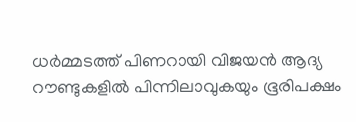ധര്‍മ്മടത്ത് പിണറായി വിജയന്‍ ആദ്യ റൗണ്ടുകളില്‍ പിന്നിലാവുകയും ഭൂരിപക്ഷം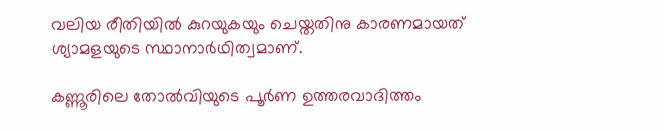വലിയ രീതിയില്‍ കുറയുകയും ചെയ്തതിനു കാരണമായത് ശ്യാമളയുടെ സ്ഥാനാര്‍ഥിത്വമാണ്.

കണ്ണൂരിലെ തോല്‍വിയുടെ പൂര്‍ണ ഉത്തരവാദിത്തം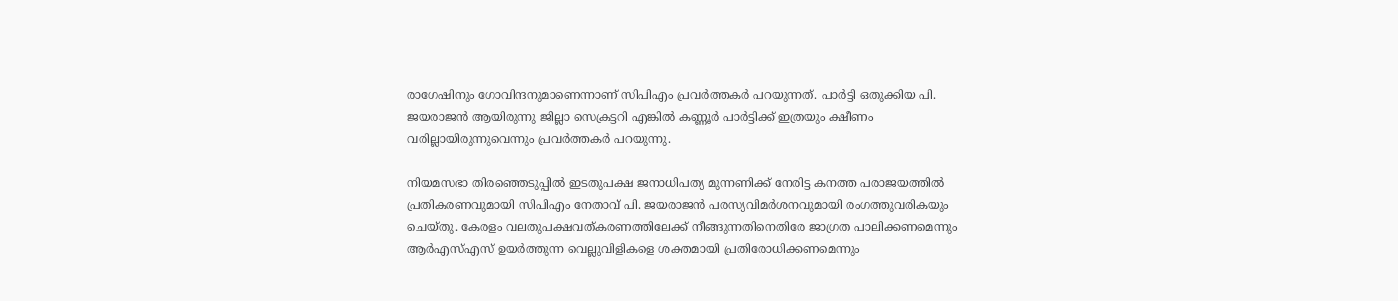രാഗേഷിനും ഗോവിന്ദനുമാണെന്നാണ് സിപിഎം പ്രവര്‍ത്തകര്‍ പറയുന്നത്. പാര്‍ട്ടി ഒതുക്കിയ പി. ജയരാജന്‍ ആയിരുന്നു ജില്ലാ സെക്രട്ടറി എങ്കില്‍ കണ്ണൂര്‍ പാര്‍ട്ടിക്ക് ഇത്രയും ക്ഷീണം വരില്ലായിരുന്നുവെന്നും പ്രവര്‍ത്തകര്‍ പറയുന്നു.

നിയമസഭാ തിരഞ്ഞെടുപ്പില്‍ ഇടതുപക്ഷ ജനാധിപത്യ മുന്നണിക്ക് നേരിട്ട കനത്ത പരാജയത്തില്‍ പ്രതികരണവുമായി സിപിഎം നേതാവ് പി. ജയരാജന്‍ പരസ്യവിമര്‍ശനവുമായി രംഗത്തുവരികയും ചെയ്തു. കേരളം വലതുപക്ഷവത്കരണത്തിലേക്ക് നീങ്ങുന്നതിനെതിരേ ജാഗ്രത പാലിക്കണമെന്നും ആര്‍എസ്എസ് ഉയര്‍ത്തുന്ന വെല്ലുവിളികളെ ശക്തമായി പ്രതിരോധിക്കണമെന്നും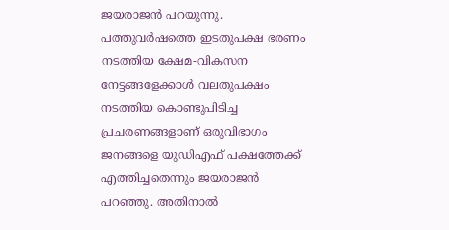ജയരാജന്‍ പറയുന്നു. പത്തുവര്‍ഷത്തെ ഇടതുപക്ഷ ഭരണം നടത്തിയ ക്ഷേമ-വികസന നേട്ടങ്ങളേക്കാള്‍ വലതുപക്ഷം നടത്തിയ കൊണ്ടുപിടിച്ച പ്രചരണങ്ങളാണ് ഒരുവിഭാഗം ജനങ്ങളെ യുഡിഎഫ് പക്ഷത്തേക്ക് എത്തിച്ചതെന്നും ജയരാജന്‍ പറഞ്ഞു. അതിനാല്‍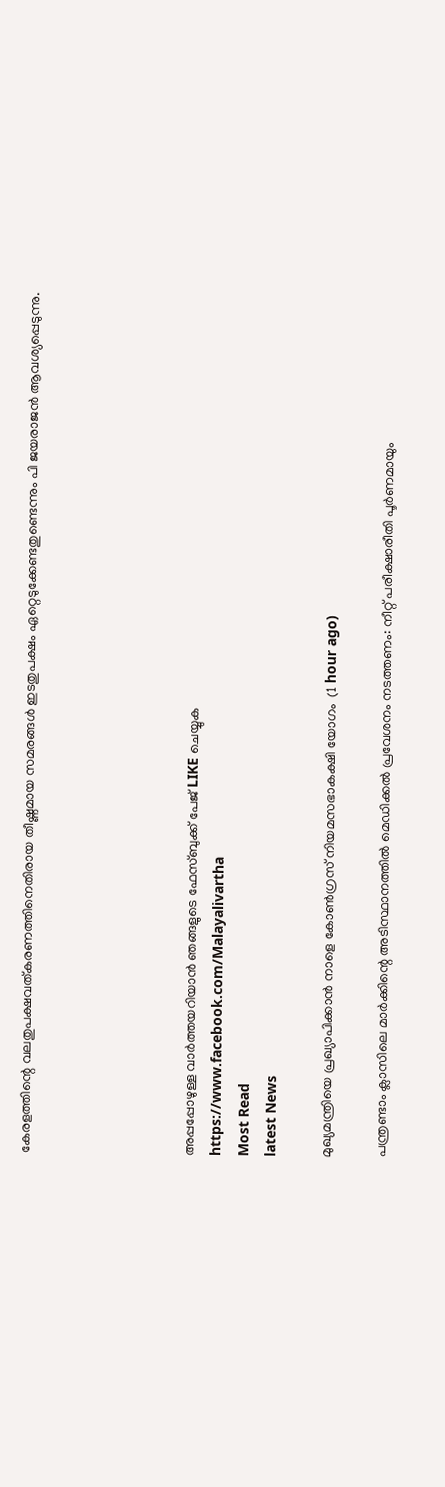കേരളത്തിന്റെ വലതുപക്ഷവത്കരണത്തിനെതിരായ തീഷ്ണമായ സമരങ്ങള്‍ ഇടതുപക്ഷം ഏറ്റെടുക്കേണ്ടതുണ്ടെന്നും പി ജയരാജന്‍ ആവശ്യപ്പെടുന്നു.





അപ്പപ്പോഴുള്ള വാര്‍ത്തയറിയാന്‍ ഞങ്ങളുടെ ഫേസ്‌ബുക്ക്‌ പേജ് LIKE ചെയ്യുക
https://www.facebook.com/Malayalivartha
Most Read
latest News

മുഖ്യമന്ത്രിയെ പ്രഖ്യാപിക്കാന്‍ നാളെ കോണ്‍ഗ്രസ് നിയമസഭാകക്ഷി യോഗം  (1 hour ago)

പന്ത്രണ്ടാം ക്ലാസിലെ മാര്‍ക്കിന്റെ അടിസ്ഥാനത്തില്‍ മെഡിക്കല്‍ പ്രവേശനം നടത്തണം: നീറ്റ് പരീക്ഷാരീതി പൂര്‍ണമായും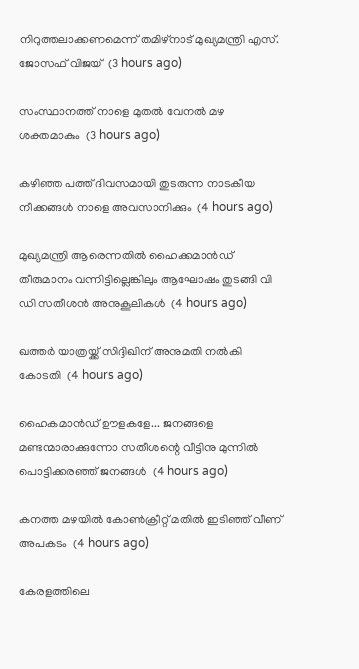നിറുത്തലാക്കണമെന്ന് തമിഴ്‌നാട് മുഖ്യമന്ത്രി എസ്. ജോസഫ് വിജയ്  (3 hours ago)

സംസ്ഥാനത്ത് നാളെ മുതൽ വേനൽ മഴ ശക്തമാകും  (3 hours ago)

കഴിഞ്ഞ പത്ത് ദിവസമായി തുടരുന്ന നാടകീയ നീക്കങ്ങള്‍ നാളെ അവസാനിക്കും  (4 hours ago)

മുഖ്യമന്ത്രി ആരെന്നതിൽ ഹൈക്കമാൻഡ് തീരുമാനം വന്നിട്ടില്ലെങ്കിലും ആഘോഷം തുടങ്ങി വി ഡി സതീശൻ അനുകൂലികൾ  (4 hours ago)

ഖത്തര്‍ യാത്രയ്ക്ക് സിദ്ദിഖിന് അനുമതി നല്‍കി കോടതി  (4 hours ago)

ഹൈകമാൻഡ്‌ ഊളകളേ... ജനങ്ങളെ മണ്ടന്മാരാക്കുന്നോ സതീശന്റെ വീട്ടിനു മുന്നിൽ പൊട്ടിക്കരഞ്ഞ് ജനങ്ങൾ  (4 hours ago)

കനത്ത മഴയില്‍ കോണ്‍ക്രീറ്റ് മതില്‍ ഇടിഞ്ഞ് വീണ് അപകടം  (4 hours ago)

കേരളത്തിലെ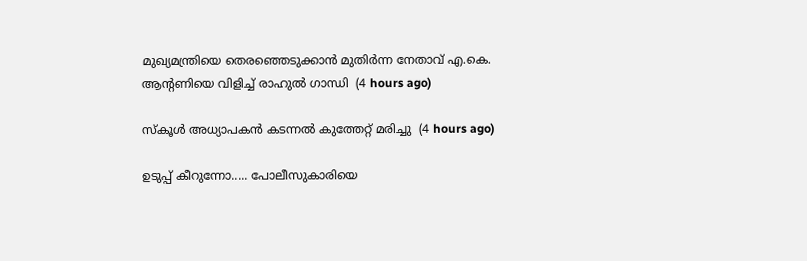മുഖ്യമന്ത്രിയെ തെരഞ്ഞെടുക്കാൻ മുതിർന്ന നേതാവ് എ.കെ. ആന്റണിയെ വിളിച്ച് രാഹുൽ ഗാന്ധി  (4 hours ago)

സ്‌കൂള്‍ അധ്യാപകന്‍ കടന്നല്‍ കുത്തേറ്റ് മരിച്ചു  (4 hours ago)

ഉടുപ്പ് കീറുന്നോ..... പോലീസുകാരിയെ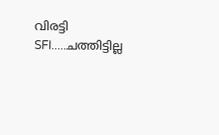വിരട്ടി SFI.....ചത്തിട്ടില്ല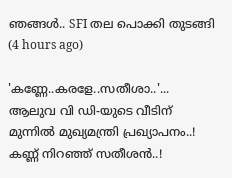ഞങ്ങൾ.. SFI തല പൊക്കി തുടങ്ങി  (4 hours ago)

'കണ്ണേ..കരളേ..സതീശാ..'... ആലുവ വി ഡി-യുടെ വീടിന് മുന്നിൽ മുഖ്യമന്ത്രി പ്രഖ്യാപനം..! കണ്ണ് നിറഞ്ഞ് സതീശൻ..!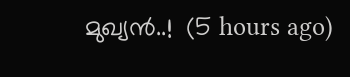മുഖ്യൻ..!  (5 hours ago)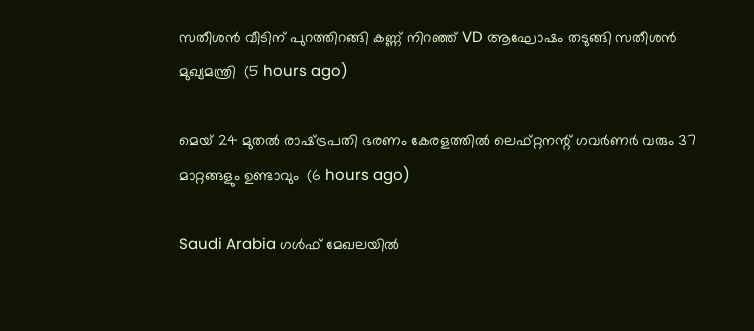സതീശൻ വീടിന് പുറത്തിറങ്ങി കണ്ണ് നിറഞ്ഞ് VD ആഘോഷം തടുങ്ങി സതീശൻ മുഖ്യമന്ത്രി  (5 hours ago)

മെയ് 24 മുതൽ രാഷ്‌ട്രപതി ഭരണം കേരളത്തിൽ ലെഫ്റ്റനന്റ് ഗവർണർ വരും 37 മാറ്റങ്ങളും ഉണ്ടാവും  (6 hours ago)

Saudi Arabia ഗൾഫ് മേഖലയിൽ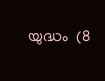യുദ്ധം  (8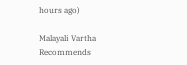hours ago)

Malayali Vartha Recommends